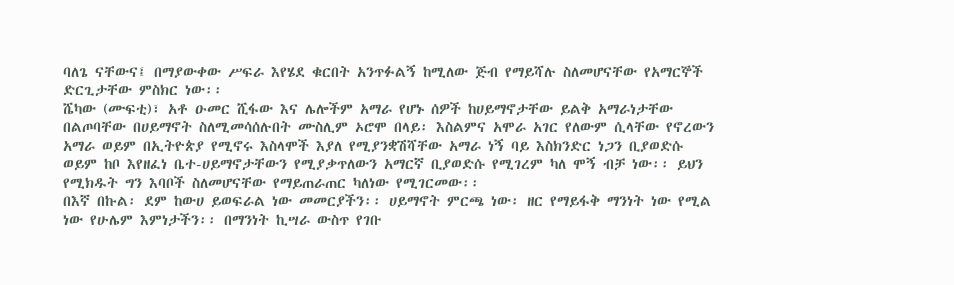ባለጌ ናቸውና፤ በማያውቀው ሥፍራ እየሄደ ቁርበት አንጥፉልኝ ከሚለው ጅብ የማይሻሉ ስለመሆናቸው የአማርኞች ድርጊታቸው ምስክር ነው፡፡
ሼካው (ሙፍቲ)፣ አቶ ዑመር ሺፋው እና ሌሎችም አማራ የሆኑ ሰዎች ከሀይማኖታቸው ይልቅ አማራነታቸው በልጦባቸው በሀይማኖት ስለሚመሳሰሉበት ሙስሊም ኦሮሞ በላይ፡ እስልምና አሞራ አገር የለውም ሲላቸው የኖረውን አማራ ወይም በኢትዮጵያ የሚኖሩ እስላሞች እያለ የሚያንቋሽሻቸው አማራ ነኝ ባይ እስክንድር ነጋን ቢያወድሱ ወይም ከቦ እየዘፈነ ቤተ-ሀይማኖታቸውን የሚያቃጥለውን አማርኛ ቢያወድሱ የሚገረም ካለ ሞኝ ብቻ ነው፡፡ ይህን የሚክዱት ግን እባቦች ስለመሆናቸው የማይጠራጠር ካለነው የሚገርመው፡፡
በእኛ በኩል፡ ደም ከውሀ ይወፍራል ነው መመርያችን፡፡ ሀይማኖት ምርጫ ነው፡ ዘር የማይፋቅ ማንነት ነው የሚል ነው የሁሌም እምነታችን፡፡ በማንነት ኪሣራ ውስጥ የገቡ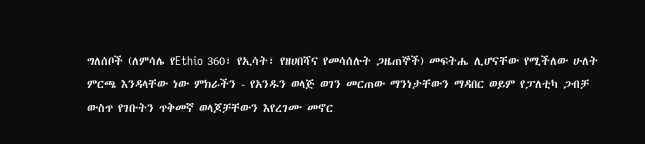ግለሰቦች (ለምሳሌ የEthio 360፣ የኢሳት፣ የዘሀበሻና የመሳሰሉት ጋዜጠኞች) መፍትሔ ሊሆናቸው የሚችለው ሁለት ምርጫ እንዳላቸው ነው ምክራችን - የአንዱን ወላጅ ወገን መርጠው ማንነታቸውን ማዳበር ወይም የፓለቲካ ጋብቻ ውስጥ የገቡትን ጥቅመኛ ወላጆቻቸውን እየረገሙ መኖር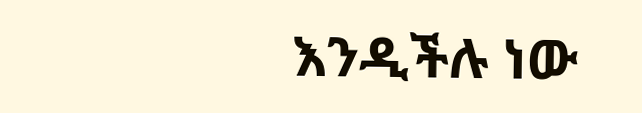እንዲችሉ ነው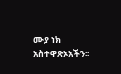ሙያ ነክ አስተዋጽኦአችን፡፡